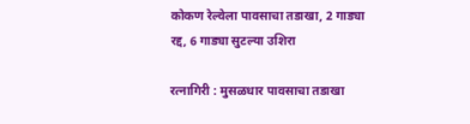कोकण रेल्वेला पावसाचा तडाखा, 2 गाड्या रद्द, 6 गाड्या सुटल्या उशिरा

रत्नागिरी : मुसळधार पावसाचा तडाखा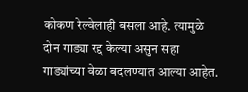कोकण रेल्वेलाही बसला आहे. त्यामुळे दोन गाड्या रद्द केल्या असुन सहा गाड्यांच्या वेळा बदलण्यात आल्या आहेत.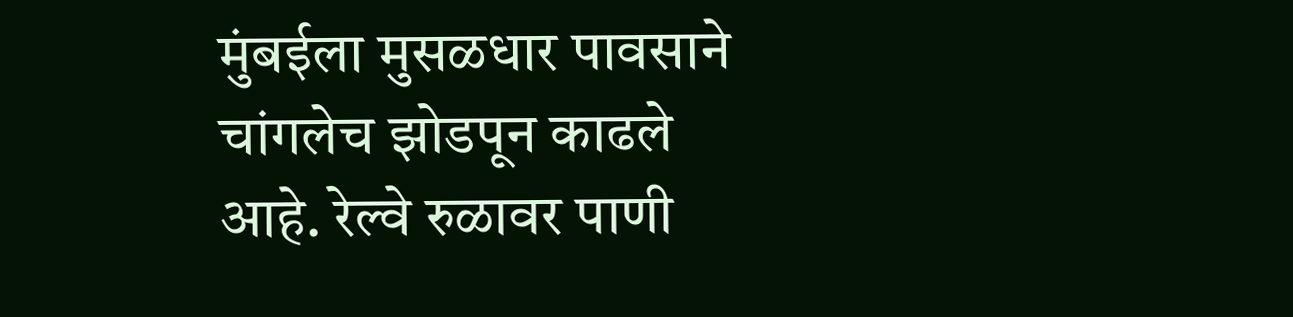मुंबईला मुसळधार पावसाने चांगलेच झोडपून काढले आहे. रेल्वे रुळावर पाणी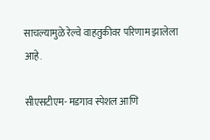साचल्यामुळे रेल्वे वाहतुकीवर परिणाम झालेला आहे.

सीएसटीएम- मडगाव स्पेशल आणि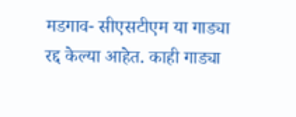मडगाव- सीएसटीएम या गाड्या रद्द केल्या आहेत. काही गाड्या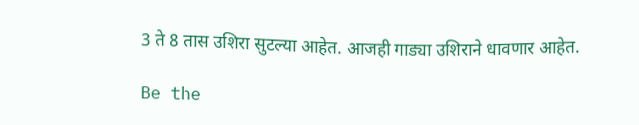3 ते 8 तास उशिरा सुटल्या आहेत. आजही गाड्या उशिराने धावणार आहेत.

Be the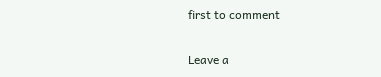first to comment

Leave a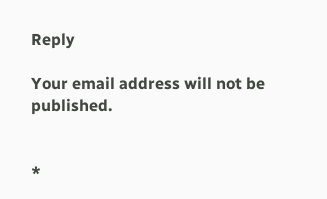Reply

Your email address will not be published.


*